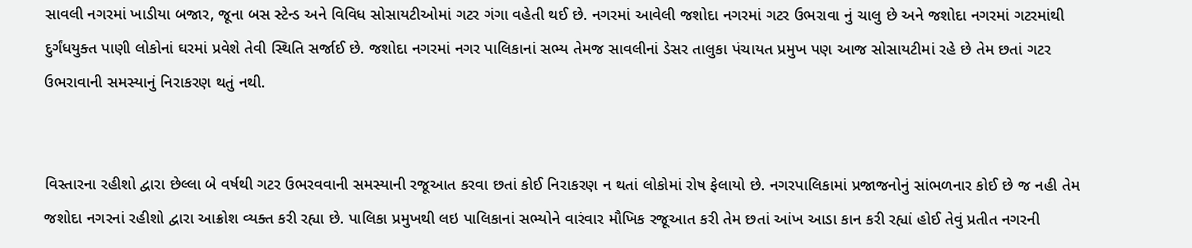સાવલી નગરમાં ખાડીયા બજાર, જૂના બસ સ્ટેન્ડ અને વિવિધ સોસાયટીઓમાં ગટર ગંગા વહેતી થઈ છે. નગરમાં આવેલી જશોદા નગરમાં ગટર ઉભરાવા નું ચાલુ છે અને જશોદા નગરમાં ગટરમાંથી દુર્ગંધયુક્ત પાણી લોકોનાં ઘરમાં પ્રવેશે તેવી સ્થિતિ સર્જાઈ છે. જશોદા નગરમાં નગર પાલિકાનાં સભ્ય તેમજ સાવલીનાં ડેસર તાલુકા પંચાયત પ્રમુખ પણ આજ સોસાયટીમાં રહે છે તેમ છતાં ગટર ઉભરાવાની સમસ્યાનું નિરાકરણ થતું નથી.


વિસ્તારના રહીશો દ્વારા છેલ્લા બે વર્ષથી ગટર ઉભરવવાની સમસ્યાની રજૂઆત કરવા છતાં કોઈ નિરાકરણ ન થતાં લોકોમાં રોષ ફેલાયો છે. નગરપાલિકામાં પ્રજાજનોનું સાંભળનાર કોઈ છે જ નહી તેમ જશોદા નગરનાં રહીશો દ્વારા આક્રોશ વ્યક્ત કરી રહ્યા છે. પાલિકા પ્રમુખથી લઇ પાલિકાનાં સભ્યોને વારંવાર મૌખિક રજૂઆત કરી તેમ છતાં આંખ આડા કાન કરી રહ્યાં હોઈ તેવું પ્રતીત નગરની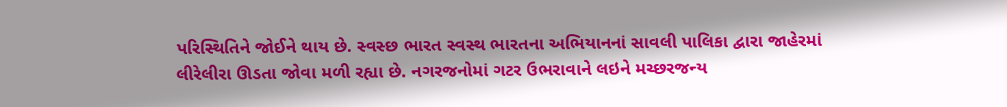પરિસ્થિતિને જોઈને થાય છે. સ્વસ્છ ભારત સ્વસ્થ ભારતના અભિયાનનાં સાવલી પાલિકા દ્વારા જાહેરમાં લીરેલીરા ઊડતા જોવા મળી રહ્યા છે. નગરજનોમાં ગટર ઉભરાવાને લઇને મચ્છરજન્ય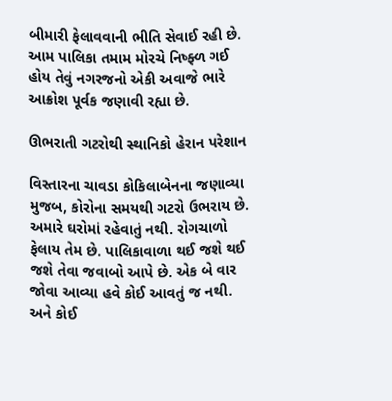બીમારી ફેલાવવાની ભીતિ સેવાઈ રહી છે. આમ પાલિકા તમામ મોરચે નિષ્ફ્ળ ગઈ હોય તેવું નગરજનો એકી અવાજે ભારે આક્રોશ પૂર્વક જણાવી રહ્યા છે.

ઊભરાતી ગટરોથી સ્થાનિકો હેરાન પરેશાન

વિસ્તારના ચાવડા કોકિલાબેનના જણાવ્યા મુજબ, કોરોના સમયથી ગટરો ઉભરાય છે. અમારે ઘરોમાં રહેવાતું નથી. રોગચાળો ફેલાય તેમ છે. પાલિકાવાળા થઈ જશે થઈ જશે તેવા જવાબો આપે છે. એક બે વાર જોવા આવ્યા હવે કોઈ આવતું જ નથી. અને કોઈ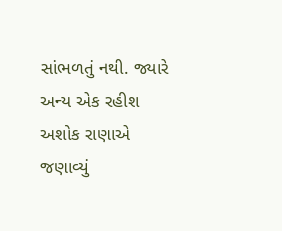સાંભળતું નથી. જ્યારે અન્ય એક રહીશ અશોક રાણાએ જણાવ્યું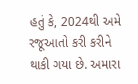હતું કે, 2024થી અમે રજૂઆતો કરી કરીને થાકી ગયા છે. અમારા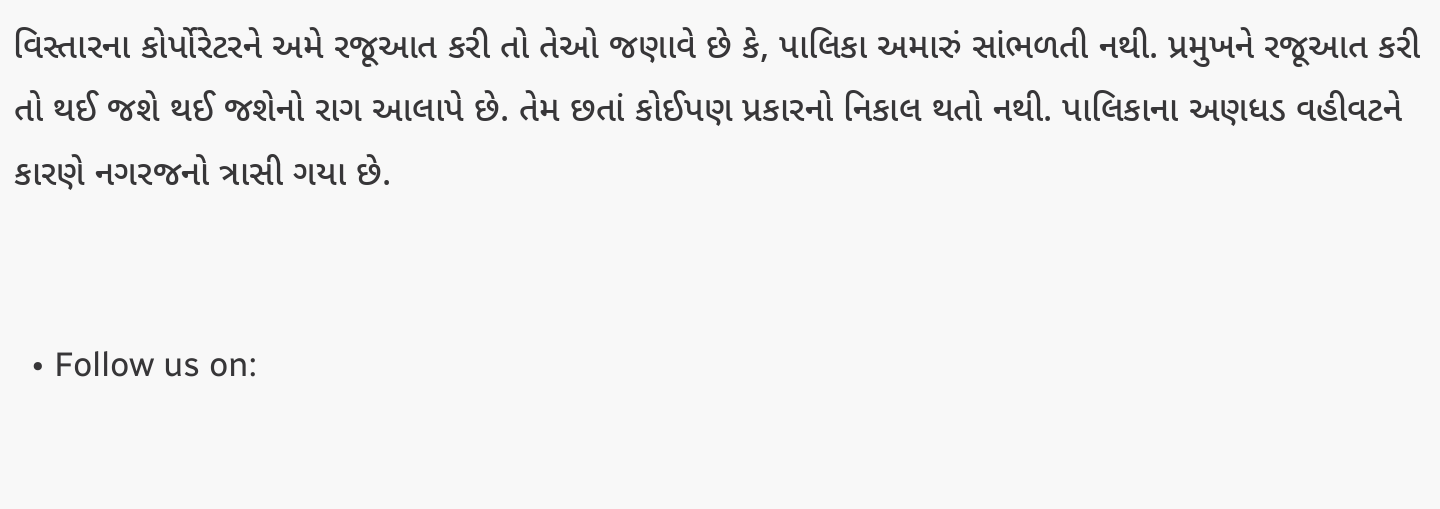વિસ્તારના કોર્પોરેટરને અમે રજૂઆત કરી તો તેઓ જણાવે છે કે, પાલિકા અમારું સાંભળતી નથી. પ્રમુખને રજૂઆત કરી તો થઈ જશે થઈ જશેનો રાગ આલાપે છે. તેમ છતાં કોઈપણ પ્રકારનો નિકાલ થતો નથી. પાલિકાના અણધડ વહીવટને કારણે નગરજનો ત્રાસી ગયા છે.


  • Follow us on: